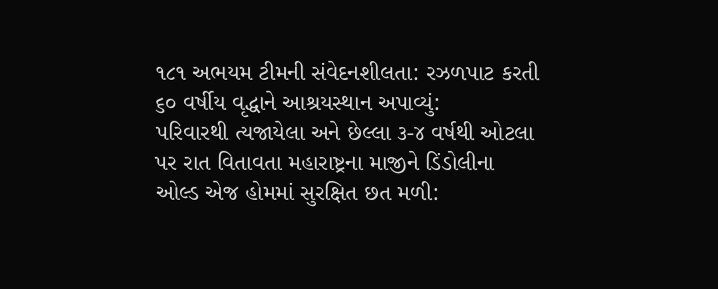૧૮૧ અભયમ ટીમની સંવેદનશીલતા: રઝળપાટ કરતી ૬૦ વર્ષીય વૃદ્ધાને આશ્રયસ્થાન અપાવ્યું:
પરિવારથી ત્યજાયેલા અને છેલ્લા ૩-૪ વર્ષથી ઓટલા પર રાત વિતાવતા મહારાષ્ટ્રના માજીને ડિંડોલીના ઓલ્ડ એજ હોમમાં સુરક્ષિત છત મળી: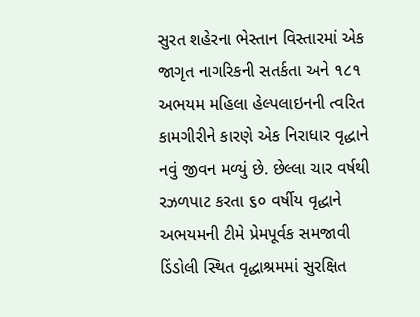સુરત શહેરના ભેસ્તાન વિસ્તારમાં એક જાગૃત નાગરિકની સતર્કતા અને ૧૮૧ અભયમ મહિલા હેલ્પલાઇનની ત્વરિત કામગીરીને કારણે એક નિરાધાર વૃદ્ધાને નવું જીવન મળ્યું છે. છેલ્લા ચાર વર્ષથી રઝળપાટ કરતા ૬૦ વર્ષીય વૃદ્ધાને અભયમની ટીમે પ્રેમપૂર્વક સમજાવી ડિંડોલી સ્થિત વૃદ્ધાશ્રમમાં સુરક્ષિત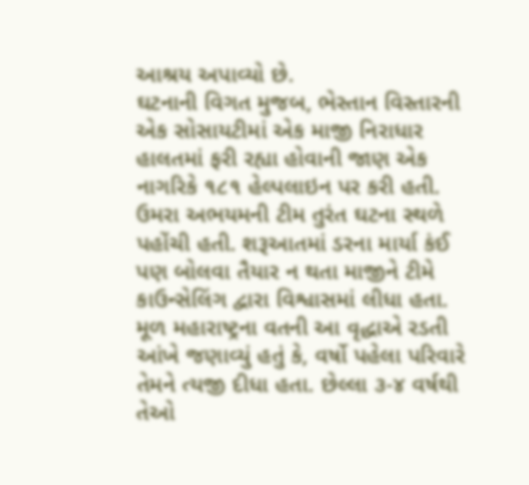આશ્રય અપાવ્યો છે.
ઘટનાની વિગત મુજબ, ભેસ્તાન વિસ્તારની એક સોસાયટીમાં એક માજી નિરાધાર હાલતમાં ફરી રહ્યા હોવાની જાણ એક નાગરિકે ૧૮૧ હેલ્પલાઇન પર કરી હતી. ઉમરા અભયમની ટીમ તુરંત ઘટના સ્થળે પહોંચી હતી. શરૂઆતમાં ડરના માર્યા કંઈ પણ બોલવા તૈયાર ન થતા માજીને ટીમે કાઉન્સેલિંગ દ્વારા વિશ્વાસમાં લીધા હતા.
મૂળ મહારાષ્ટ્રના વતની આ વૃદ્ધાએ રડતી આંખે જણાવ્યું હતું કે, વર્ષો પહેલા પરિવારે તેમને ત્યજી દીધા હતા. છેલ્લા ૩-૪ વર્ષથી તેઓ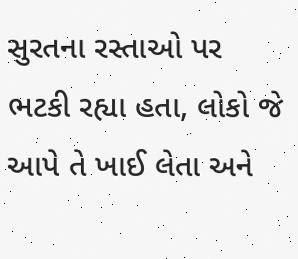સુરતના રસ્તાઓ પર ભટકી રહ્યા હતા, લોકો જે આપે તે ખાઈ લેતા અને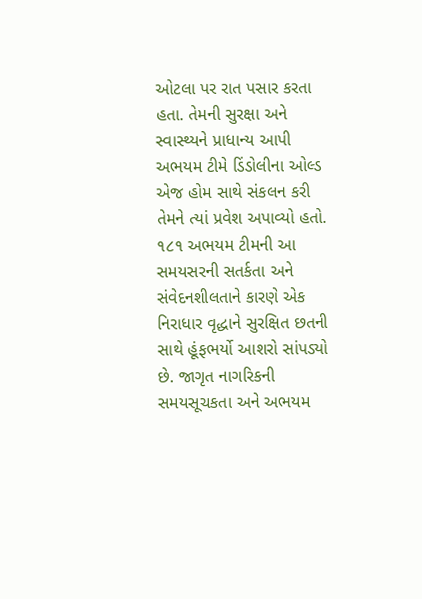ઓટલા પર રાત પસાર કરતા હતા. તેમની સુરક્ષા અને સ્વાસ્થ્યને પ્રાધાન્ય આપી અભયમ ટીમે ડિંડોલીના ઓલ્ડ એજ હોમ સાથે સંકલન કરી તેમને ત્યાં પ્રવેશ અપાવ્યો હતો.
૧૮૧ અભયમ ટીમની આ સમયસરની સતર્કતા અને સંવેદનશીલતાને કારણે એક નિરાધાર વૃદ્ધાને સુરક્ષિત છતની સાથે હૂંફભર્યો આશરો સાંપડ્યો છે. જાગૃત નાગરિકની સમયસૂચકતા અને અભયમ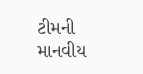ટીમની માનવીય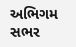અભિગમ સભર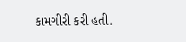કામગીરી કરી હતી.